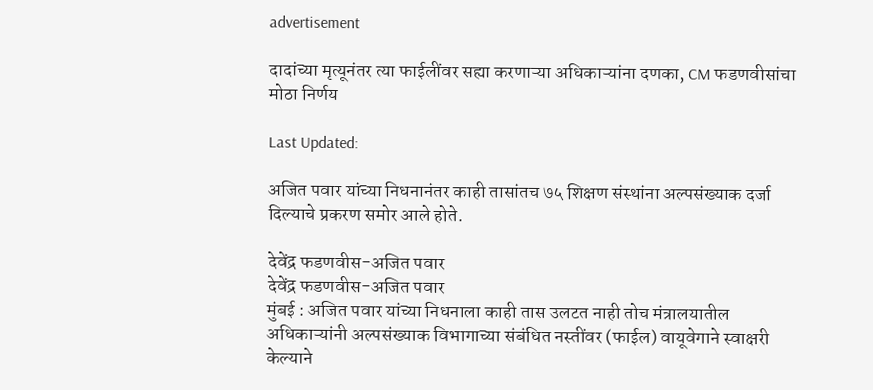advertisement

दादांच्या मृत्यूनंतर त्या फाईलींवर सह्या करणाऱ्या अधिकाऱ्यांना दणका, CM फडणवीसांचा मोठा निर्णय

Last Updated:

अजित पवार यांच्या निधनानंतर काही तासांतच ७५ शिक्षण संस्थांना अल्पसंख्याक दर्जा दिल्याचे प्रकरण समोर आले होते.

देवेंद्र फडणवीस-अजित पवार
देवेंद्र फडणवीस-अजित पवार
मुंबई : अजित पवार यांच्या निधनाला काही तास उलटत नाही तोच मंत्रालयातील अधिकाऱ्यांनी अल्पसंख्याक विभागाच्या संबंधित नस्तींवर (फाईल) वायूवेगाने स्वाक्षरी केल्याने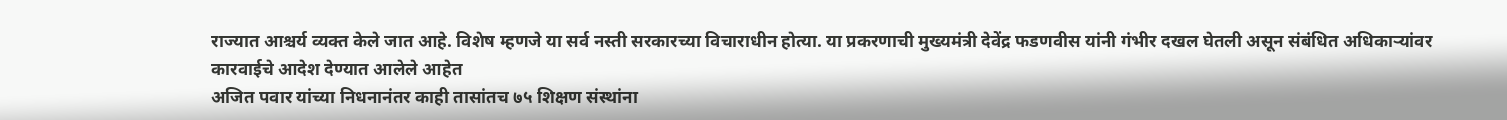राज्यात आश्चर्य व्यक्त केले जात आहे. विशेष म्हणजे या सर्व नस्ती सरकारच्या विचाराधीन होत्या. या प्रकरणाची मुख्यमंत्री देवेंद्र फडणवीस यांनी गंभीर दखल घेतली असून संबंधित अधिकाऱ्यांवर कारवाईचे आदेश देण्यात आलेले आहेत
अजित पवार यांच्या निधनानंतर काही तासांतच ७५ शिक्षण संस्थांना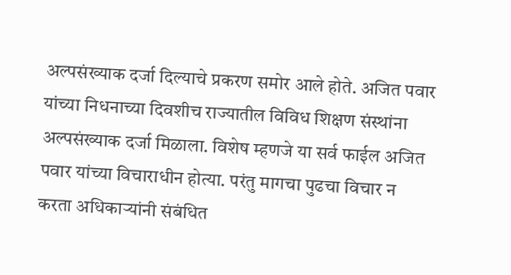अल्पसंख्याक दर्जा दिल्याचे प्रकरण समोर आले होते. अजित पवार यांच्या निधनाच्या दिवशीच राज्यातील विविध शिक्षण संस्थांना अल्पसंख्याक दर्जा मिळाला. विशेष म्हणजे या सर्व फाईल अजित पवार यांच्या विचाराधीन होत्या. परंतु मागचा पुढचा विचार न करता अधिकाऱ्यांनी संबंधित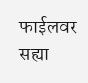फाईलवर सह्या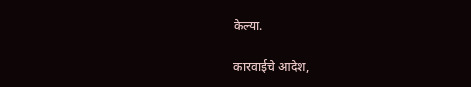केल्या.

कारवाईचे आदेश,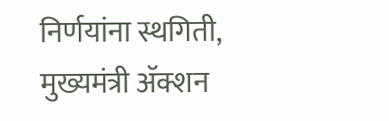निर्णयांना स्थगिती, मुख्यमंत्री ॲक्शन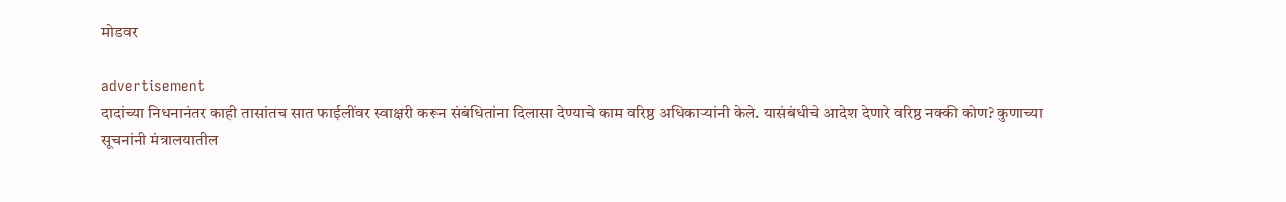मोडवर

advertisement
दादांच्या निधनानंतर काही तासांतच सात फाईलींवर स्वाक्षरी करून संबंधितांना दिलासा देण्याचे काम वरिष्ठ अधिकाऱ्यांनी केले. यासंबंधीचे आदेश देणारे वरिष्ठ नक्की कोण? कुणाच्या सूचनांनी मंत्रालयातील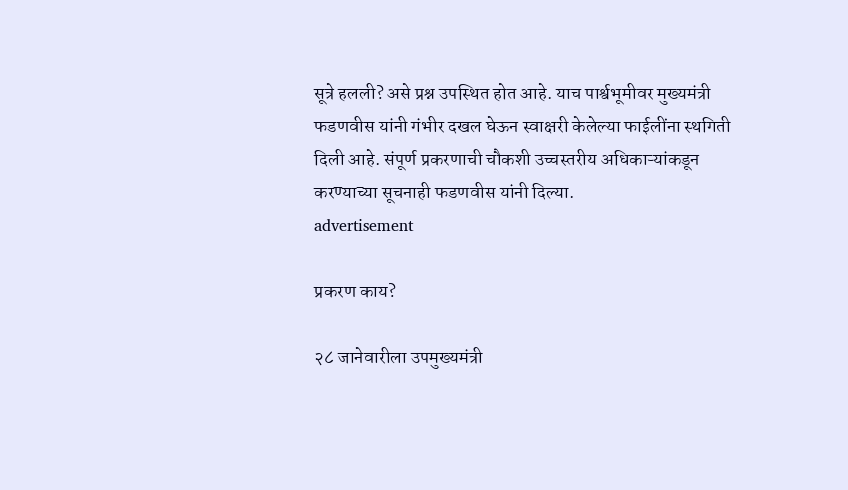सूत्रे हलली? असे प्रश्न उपस्थित होत आहे. याच पार्श्वभूमीवर मुख्यमंत्री फडणवीस यांनी गंभीर दखल घेऊन स्वाक्षरी केलेल्या फाईलींना स्थगिती दिली आहे. संपूर्ण प्रकरणाची चौकशी उच्चस्तरीय अधिकाऱ्यांकडून करण्याच्या सूचनाही फडणवीस यांनी दिल्या.
advertisement

प्रकरण काय?

२८ जानेवारीला उपमुख्यमंत्री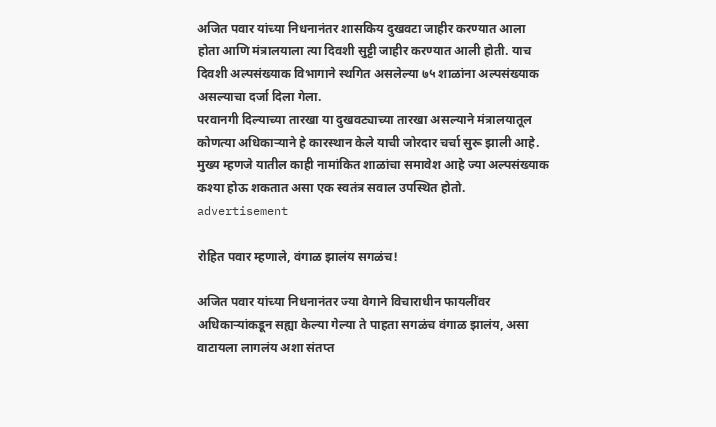अजित पवार यांच्या निधनानंतर शासकिय दुखवटा जाहीर करण्यात आला होता आणि मंत्रालयाला त्या दिवशी सुट्टी जाहीर करण्यात आली होती. याच दिवशी अल्पसंख्याक विभागाने स्थगित असलेल्या ७५ शाळांना अल्पसंख्याक असल्याचा दर्जा दिला गेला.
परवानगी दिल्याच्या तारखा या दुखवट्याच्या तारखा असल्याने मंत्रालयातूल कोणत्या अधिकाऱ्याने हे कारस्थान केले याची जोरदार चर्चा सुरू झाली आहे. मुख्य म्हणजे यातील काही नामांकित शाळांचा समावेश आहे ज्या अल्पसंख्याक कश्या होऊ शकतात असा एक स्वतंत्र सवाल उपस्थित होतो.
advertisement

रोहित पवार म्हणाले, वंगाळ झालंय सगळंच!

अजित पवार यांच्या निधनानंतर ज्या वेगाने विचाराधीन फायलींवर अधिकाऱ्यांकडून सह्या केल्या गेल्या ते पाहता सगळंच वंगाळ झालंय, असा वाटायला लागलंय अशा संतप्त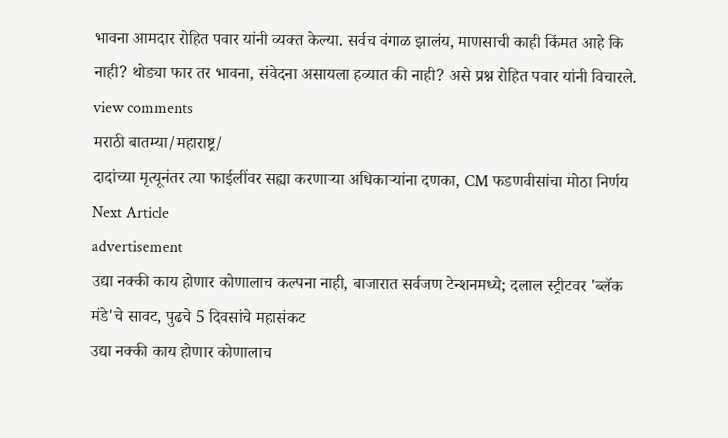भावना आमदार रोहित पवार यांनी व्यक्त केल्या. सर्वच वंगाळ झालंय, माणसाची काही किंमत आहे कि नाही? थोड्या फार तर भावना, संवेदना असायला हव्यात की नाही? असे प्रश्न रोहित पवार यांनी विचारले.
view comments
मराठी बातम्या/महाराष्ट्र/
दादांच्या मृत्यूनंतर त्या फाईलींवर सह्या करणाऱ्या अधिकाऱ्यांना दणका, CM फडणवीसांचा मोठा निर्णय
Next Article
advertisement
उद्या नक्की काय होणार कोणालाच कल्पना नाही, बाजारात सर्वजण टेन्शनमध्ये; दलाल स्ट्रीटवर 'ब्लॅक मंडे'चे सावट, पुढचे 5 दिवसांचे महासंकट
उद्या नक्की काय होणार कोणालाच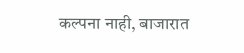कल्पना नाही, बाजारात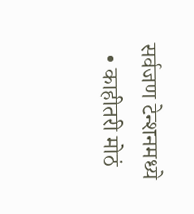सर्वजण टेन्शनमध्ये
  • काहीतरी मोठं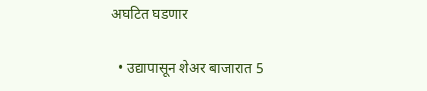अघटित घडणार

  • उद्यापासून शेअर बाजारात 5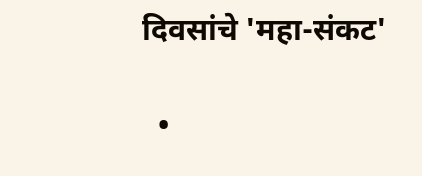दिवसांचे 'महा-संकट'

  •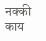नक्की काय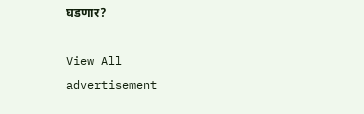घडणार?

View All
advertisement